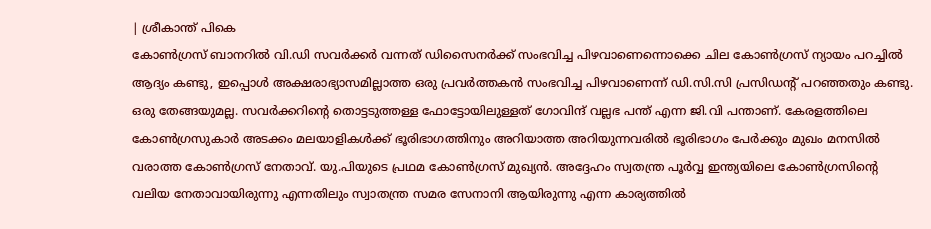| ശ്രീകാന്ത് പികെ
കോൺഗ്രസ് ബാനറിൽ വി.ഡി സവർക്കർ വന്നത് ഡിസൈനർക്ക് സംഭവിച്ച പിഴവാണെന്നൊക്കെ ചില കോൺഗ്രസ് ന്യായം പറച്ചിൽ ആദ്യം കണ്ടു, ഇപ്പൊൾ അക്ഷരാഭ്യാസമില്ലാത്ത ഒരു പ്രവർത്തകൻ സംഭവിച്ച പിഴവാണെന്ന് ഡി.സി.സി പ്രസിഡന്റ് പറഞ്ഞതും കണ്ടു.
ഒരു തേങ്ങയുമല്ല. സവർക്കറിന്റെ തൊട്ടടുത്തള്ള ഫോട്ടോയിലുള്ളത് ഗോവിന്ദ് വല്ലഭ പന്ത് എന്ന ജി.വി പന്താണ്. കേരളത്തിലെ കോൺഗ്രസുകാർ അടക്കം മലയാളികൾക്ക് ഭൂരിഭാഗത്തിനും അറിയാത്ത അറിയുന്നവരിൽ ഭൂരിഭാഗം പേർക്കും മുഖം മനസിൽ വരാത്ത കോൺഗ്രസ് നേതാവ്. യു.പിയുടെ പ്രഥമ കോൺഗ്രസ് മുഖ്യൻ. അദ്ദേഹം സ്വതന്ത്ര പൂർവ്വ ഇന്ത്യയിലെ കോൺഗ്രസിന്റെ വലിയ നേതാവായിരുന്നു എന്നതിലും സ്വാതന്ത്ര സമര സേനാനി ആയിരുന്നു എന്ന കാര്യത്തിൽ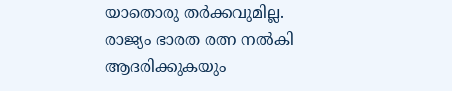യാതൊരു തർക്കവുമില്ല. രാജ്യം ഭാരത രത്ന നൽകി ആദരിക്കുകയും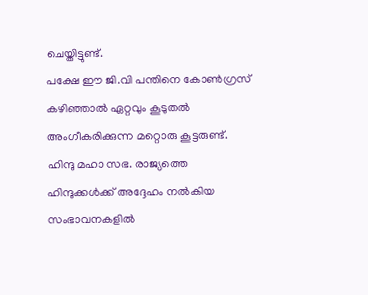ചെയ്തിട്ടുണ്ട്.
പക്ഷേ ഈ ജി.വി പന്തിനെ കോൺഗ്രസ് കഴിഞ്ഞാൽ ഏറ്റവും കൂടുതൽ അംഗീകരിക്കുന്ന മറ്റൊരു കൂട്ടരുണ്ട്. ഹിന്ദു മഹാ സഭ. രാജ്യത്തെ ഹിന്ദുക്കൾക്ക് അദ്ദേഹം നൽകിയ സംഭാവനകളിൽ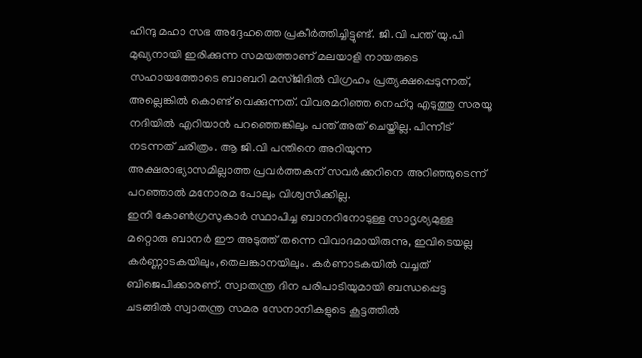ഹിന്ദു മഹാ സഭ അദ്ദേഹത്തെ പ്രകീർത്തിച്ചിട്ടുണ്ട്. ജി.വി പന്ത് യു.പി മുഖ്യനായി ഇരിക്കുന്ന സമയത്താണ് മലയാളി നായരുടെ സഹായത്തോടെ ബാബറി മസ്ജിദിൽ വിഗ്രഹം പ്രത്യക്ഷപ്പെടുന്നത്, അല്ലെങ്കിൽ കൊണ്ട് വെക്കുന്നത്. വിവരമറിഞ്ഞ നെഹ്റു എടുത്തു സരയൂ നദിയിൽ എറിയാൻ പറഞ്ഞെങ്കിലും പന്ത് അത് ചെയ്തില്ല. പിന്നീട് നടന്നത് ചരിത്രം. ആ ജി.വി പന്തിനെ അറിയുന്ന അക്ഷരാഭ്യാസമില്ലാത്ത പ്രവർത്തകന് സവർക്കറിനെ അറിഞ്ഞുടെന്ന് പറഞ്ഞാൽ മനോരമ പോലും വിശ്വസിക്കില്ല.
ഇനി കോൺഗ്രസുകാർ സ്ഥാപിച്ച ബാനറിനോടുള്ള സാദൃശ്യമുള്ള മറ്റൊരു ബാനർ ഈ അടുത്ത് തന്നെ വിവാദമായിരുന്നു, ഇവിടെയല്ല കർണ്ണാടകയിലും,തെലങ്കാനയിലും. കർണാടകയിൽ വച്ചത് ബിജെപിക്കാരണ്. സ്വാതന്ത്ര ദിന പരിപാടിയുമായി ബന്ധപ്പെട്ട ചടങ്ങിൽ സ്വാതന്ത്ര സമര സേനാനികളുടെ കൂട്ടത്തിൽ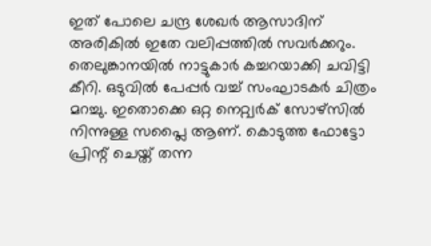ഇത് പോലെ ചന്ദ്ര ശേഖർ ആസാദിന് അരികിൽ ഇതേ വലിപ്പത്തിൽ സവർക്കറും.
തെലുങ്കാനയിൽ നാട്ടുകാർ കച്ചറയാക്കി ചവിട്ടി കീറി. ഒടുവിൽ പേപ്പർ വച്ച് സംഘാടകർ ചിത്രം മറച്ചു. ഇതൊക്കെ ഒറ്റ നെറ്റ്വർക് സോഴ്സിൽ നിന്നുള്ള സപ്ലൈ ആണ്. കൊടുത്ത ഫോട്ടോ പ്രിന്റ് ചെയ്ത് തന്ന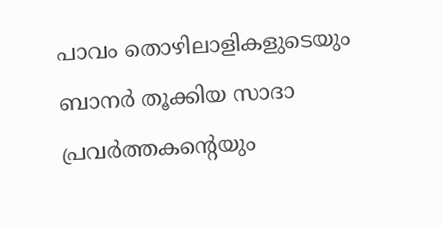പാവം തൊഴിലാളികളുടെയും ബാനർ തൂക്കിയ സാദാ പ്രവർത്തകന്റെയും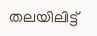തലയിലിട്ട്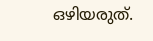ഒഴിയരുത്.